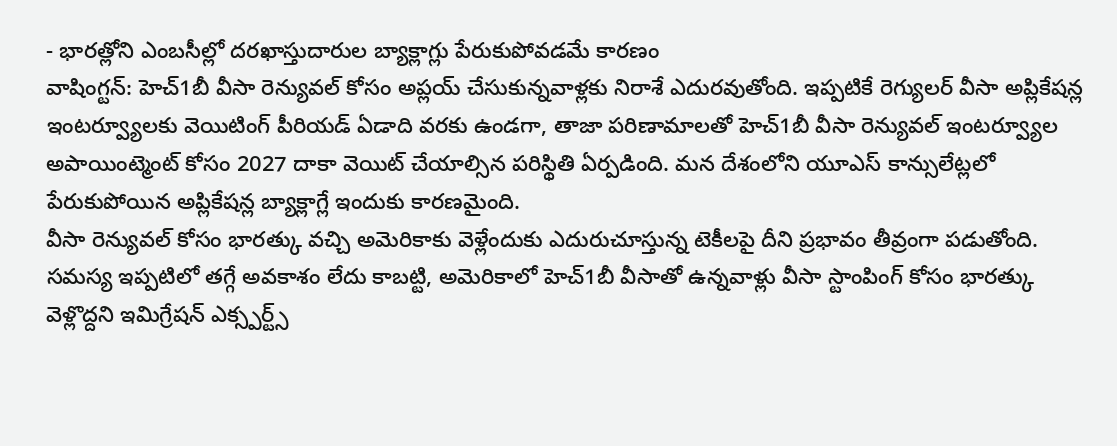- భారత్లోని ఎంబసీల్లో దరఖాస్తుదారుల బ్యాక్లాగ్లు పేరుకుపోవడమే కారణం
వాషింగ్టన్: హెచ్1బీ వీసా రెన్యువల్ కోసం అప్లయ్ చేసుకున్నవాళ్లకు నిరాశే ఎదురవుతోంది. ఇప్పటికే రెగ్యులర్ వీసా అప్లికేషన్ల ఇంటర్వ్యూలకు వెయిటింగ్ పీరియడ్ ఏడాది వరకు ఉండగా, తాజా పరిణామాలతో హెచ్1బీ వీసా రెన్యువల్ ఇంటర్వ్యూల అపాయింట్మెంట్ కోసం 2027 దాకా వెయిట్ చేయాల్సిన పరిస్థితి ఏర్పడింది. మన దేశంలోని యూఎస్ కాన్సులేట్లలో పేరుకుపోయిన అప్లికేషన్ల బ్యాక్లాగ్లే ఇందుకు కారణమైంది.
వీసా రెన్యువల్ కోసం భారత్కు వచ్చి అమెరికాకు వెళ్లేందుకు ఎదురుచూస్తున్న టెకీలపై దీని ప్రభావం తీవ్రంగా పడుతోంది. సమస్య ఇప్పటిలో తగ్గే అవకాశం లేదు కాబట్టి, అమెరికాలో హెచ్1బీ వీసాతో ఉన్నవాళ్లు వీసా స్టాంపింగ్ కోసం భారత్కు వెళ్లొద్దని ఇమిగ్రేషన్ ఎక్స్పర్ట్స్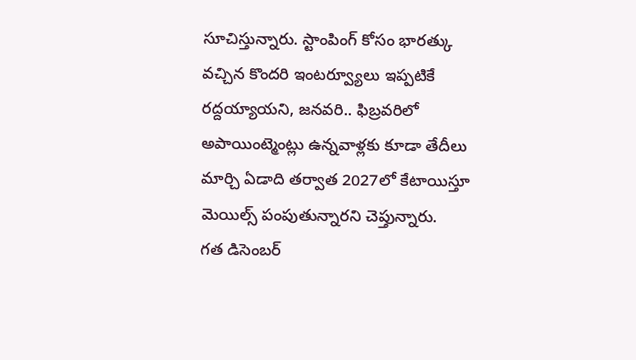సూచిస్తున్నారు. స్టాంపింగ్ కోసం భారత్కు వచ్చిన కొందరి ఇంటర్వ్యూలు ఇప్పటికే రద్దయ్యాయని, జనవరి.. ఫిబ్రవరిలో అపాయింట్మెంట్లు ఉన్నవాళ్లకు కూడా తేదీలు మార్చి ఏడాది తర్వాత 2027లో కేటాయిస్తూ మెయిల్స్ పంపుతున్నారని చెప్తున్నారు.
గత డిసెంబర్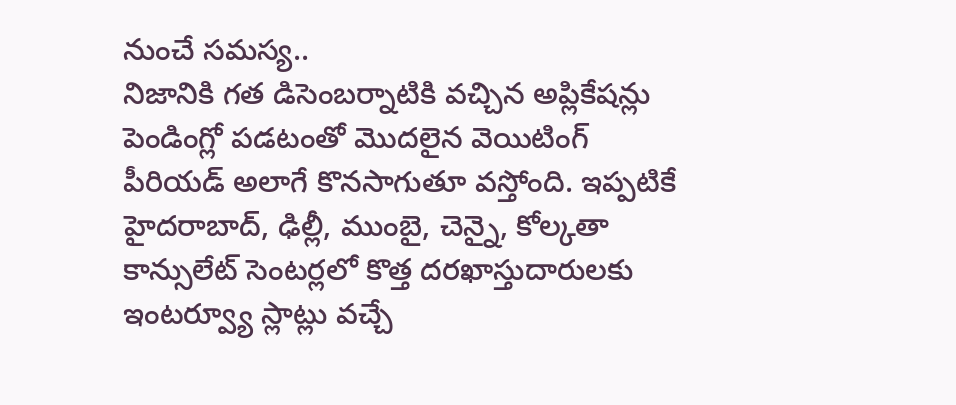నుంచే సమస్య..
నిజానికి గత డిసెంబర్నాటికి వచ్చిన అప్లికేషన్లు పెండింగ్లో పడటంతో మొదలైన వెయిటింగ్ పీరియడ్ అలాగే కొనసాగుతూ వస్తోంది. ఇప్పటికే హైదరాబాద్, ఢిల్లీ, ముంబై, చెన్నై, కోల్కతా కాన్సులేట్ సెంటర్లలో కొత్త దరఖాస్తుదారులకు ఇంటర్వ్యూ స్లాట్లు వచ్చే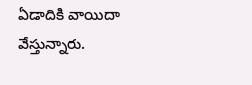ఏడాదికి వాయిదా వేస్తున్నారు.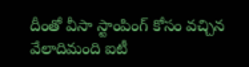దీంతో వీసా స్టాంపింగ్ కోసం వచ్చిన వేలాదిమంది ఐటీ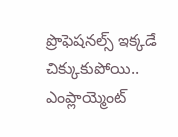ప్రొఫెషనల్స్ ఇక్కడే చిక్కుకుపోయి.. ఎంప్లాయ్మెంట్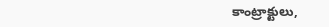కాంట్రాక్టులు,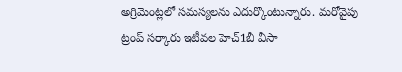అగ్రిమెంట్లలో సమస్యలను ఎదుర్కొంటున్నారు. మరోవైపు ట్రంప్ సర్కారు ఇటీవల హెచ్1బీ వీసా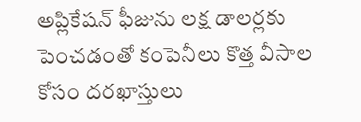అప్లికేషన్ ఫీజును లక్ష డాలర్లకు పెంచడంతో కంపెనీలు కొత్త వీసాల కోసం దరఖాస్తులు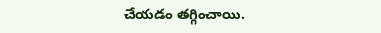చేయడం తగ్గించాయి.